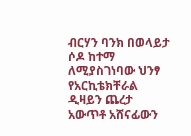ብርሃን ባንክ በወላይታ ሶዶ ከተማ ለሚያስገነባው ህንፃ የአርኪቴክቸራል ዲዛይን ጨረታ አውጥቶ አሸናፊውን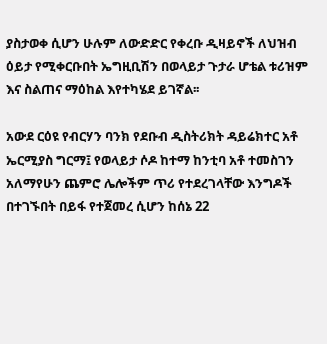ያስታወቀ ሲሆን ሁሉም ለውድድር የቀረቡ ዲዛይኖች ለህዝብ ዕይታ የሚቀርቡበት ኤግዚቢሽን በወላይታ ጉታራ ሆቴል ቱሪዝም እና ስልጠና ማዕከል እየተካሄደ ይገኛል፡፡

አውደ ርዕዩ የብርሃን ባንክ የደቡብ ዲስትሪክት ዳይሬክተር አቶ ኤርሚያስ ግርማ፤ የወላይታ ሶዶ ከተማ ከንቲባ አቶ ተመስገን አለማየሁን ጨምሮ ሌሎችም ጥሪ የተደረገላቸው እንግዶች በተገኙበት በይፋ የተጀመረ ሲሆን ከሰኔ 22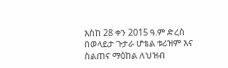እስከ 28 ቀን 2015 ዓ.ም ድረስ በወላይታ ጉታራ ሆቴል ቱሪዝም እና ስልጠና ማዕከል ለህዝብ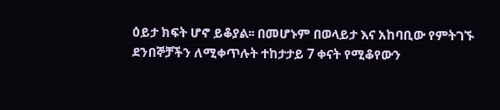ዕይታ ክፍት ሆኖ ይቆያል፡፡ በመሆኑም በወላይታ እና አከባቢው የምትገኙ ደንበኞቻችን ለሚቀጥሉት ተከታታይ 7 ቀናት የሚቆየውን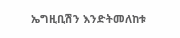ኤግዚቢሽን እንድትመለከቱ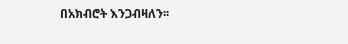በአክብሮት እንጋብዛለን፡፡